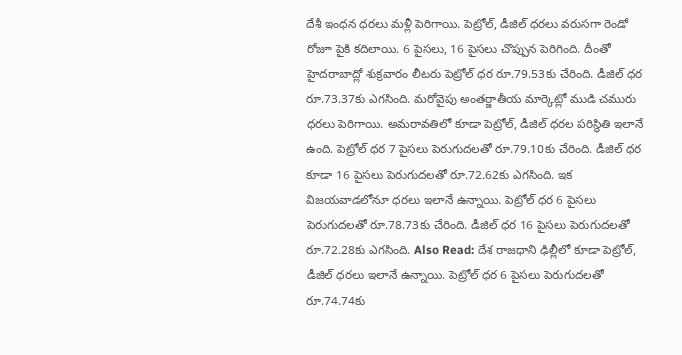దేశీ ఇంధన ధరలు మళ్లీ పెరిగాయి. పెట్రోల్, డీజిల్ ధరలు వరుసగా రెండో రోజూ పైకి కదిలాయి. 6 పైసలు, 16 పైసలు చొప్పున పెరిగింది. దీంతో హైదరాబాద్లో శుక్రవారం లీటరు పెట్రోల్ ధర రూ.79.53కు చేరింది. డీజిల్ ధర రూ.73.37కు ఎగసింది. మరోవైపు అంతర్జాతీయ మార్కెట్లో ముడి చమురు ధరలు పెరిగాయి. అమరావతిలో కూడా పెట్రోల్, డీజిల్ ధరల పరిస్థితి ఇలానే ఉంది. పెట్రోల్ ధర 7 పైసలు పెరుగుదలతో రూ.79.10కు చేరింది. డీజిల్ ధర కూడా 16 పైసలు పెరుగుదలతో రూ.72.62కు ఎగసింది. ఇక విజయవాడలోనూ ధరలు ఇలానే ఉన్నాయి. పెట్రోల్ ధర 6 పైసలు పెరుగుదలతో రూ.78.73కు చేరింది. డీజిల్ ధర 16 పైసలు పెరుగుదలతో రూ.72.28కు ఎగసింది. Also Read: దేశ రాజధాని ఢిల్లీలో కూడా పెట్రోల్, డీజిల్ ధరలు ఇలానే ఉన్నాయి. పెట్రోల్ ధర 6 పైసలు పెరుగుదలతో రూ.74.74కు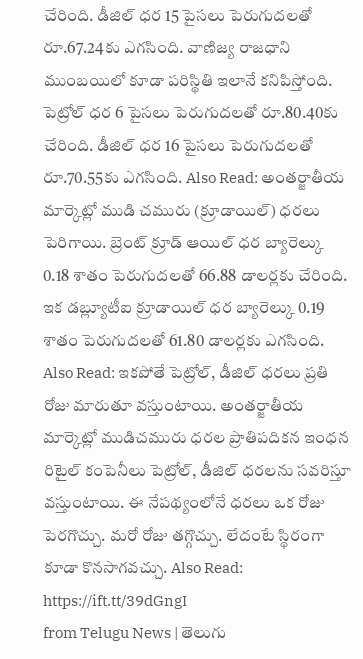చేరింది. డీజిల్ ధర 15 పైసలు పెరుగుదలతో రూ.67.24కు ఎగసింది. వాణిజ్య రాజధాని ముంబయిలో కూడా పరిస్థితి ఇలానే కనిపిస్తోంది. పెట్రోల్ ధర 6 పైసలు పెరుగుదలతో రూ.80.40కు చేరింది. డీజిల్ ధర 16 పైసలు పెరుగుదలతో రూ.70.55కు ఎగసింది. Also Read: అంతర్జాతీయ మార్కెట్లో ముడి చమురు (క్రూడాయిల్) ధరలు పెరిగాయి. బ్రెంట్ క్రూడ్ ఆయిల్ ధర బ్యారెల్కు 0.18 శాతం పెరుగుదలతో 66.88 డాలర్లకు చేరింది. ఇక డబ్ల్యూటీఐ క్రూడాయిల్ ధర బ్యారెల్కు 0.19 శాతం పెరుగుదలతో 61.80 డాలర్లకు ఎగసింది. Also Read: ఇకపోతే పెట్రోల్, డీజిల్ ధరలు ప్రతి రోజు మారుతూ వస్తుంటాయి. అంతర్జాతీయ మార్కెట్లో ముడిచమురు ధరల ప్రాతిపదికన ఇంధన రిటైల్ కంపెనీలు పెట్రోల్, డీజిల్ ధరలను సవరిస్తూ వస్తుంటాయి. ఈ నేపథ్యంలోనే ధరలు ఒక రోజు పెరగొచ్చు. మరో రోజు తగ్గొచ్చు. లేదంటే స్థిరంగా కూడా కొనసాగవచ్చు. Also Read:
https://ift.tt/39dGngI
from Telugu News | తెలుగు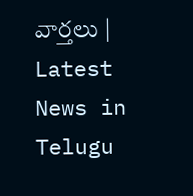వార్తలు | Latest News in Telugu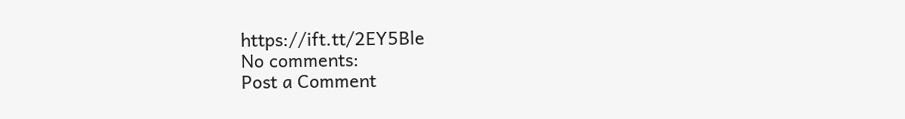https://ift.tt/2EY5Ble
No comments:
Post a Comment